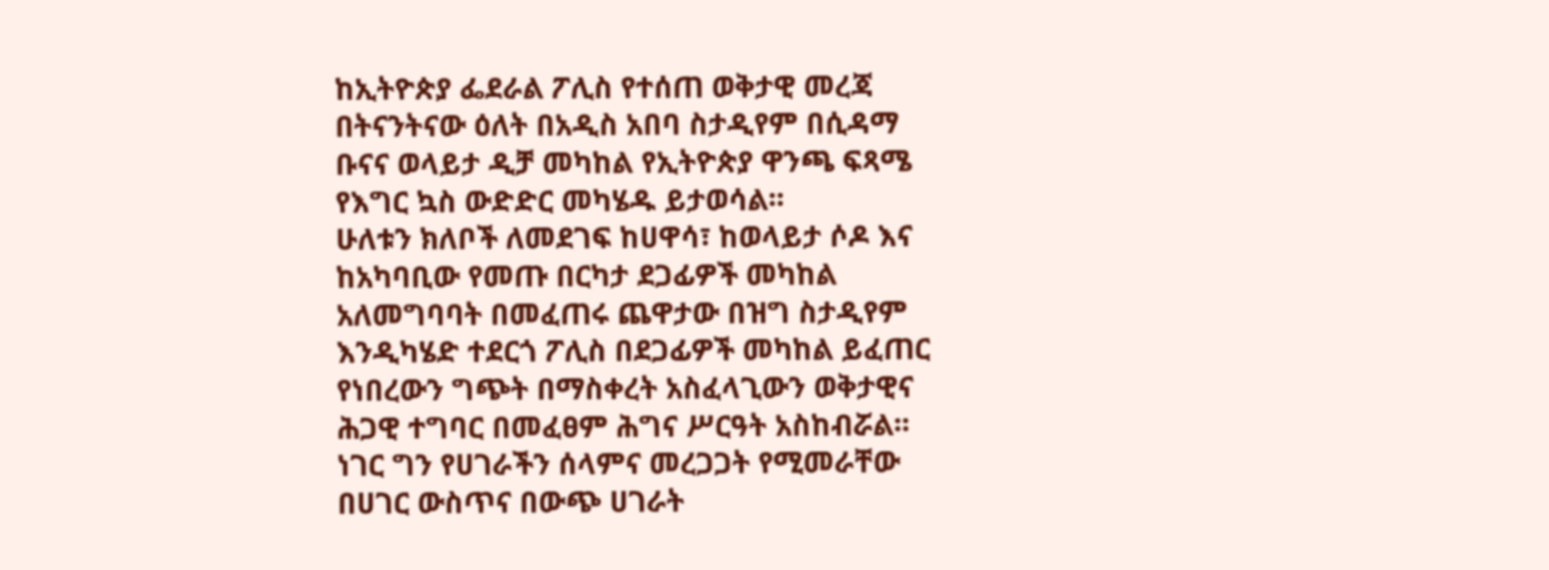ከኢትዮጵያ ፌደራል ፖሊስ የተሰጠ ወቅታዊ መረጃ
በትናንትናው ዕለት በአዲስ አበባ ስታዲየም በሲዳማ ቡናና ወላይታ ዲቻ መካከል የኢትዮጵያ ዋንጫ ፍጻሜ የእግር ኳስ ውድድር መካሄዱ ይታወሳል፡፡
ሁለቱን ክለቦች ለመደገፍ ከሀዋሳ፣ ከወላይታ ሶዶ እና ከአካባቢው የመጡ በርካታ ደጋፊዎች መካከል አለመግባባት በመፈጠሩ ጨዋታው በዝግ ስታዲየም እንዲካሄድ ተደርጎ ፖሊስ በደጋፊዎች መካከል ይፈጠር የነበረውን ግጭት በማስቀረት አስፈላጊውን ወቅታዊና ሕጋዊ ተግባር በመፈፀም ሕግና ሥርዓት አስከብሯል፡፡
ነገር ግን የሀገራችን ሰላምና መረጋጋት የሚመራቸው በሀገር ውስጥና በውጭ ሀገራት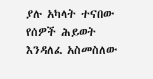ያሉ አካላት ተናበው የሰዎች ሕይወት እንዳለፈ አስመስለው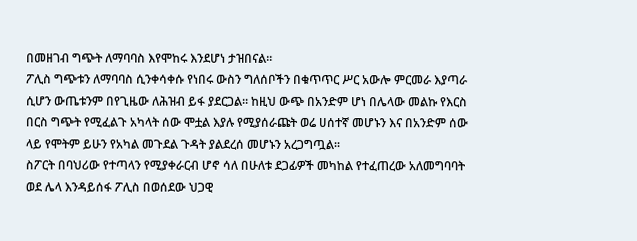በመዘገብ ግጭት ለማባባስ እየሞከሩ እንደሆነ ታዝበናል፡፡
ፖሊስ ግጭቱን ለማባባስ ሲንቀሳቀሱ የነበሩ ውስን ግለሰቦችን በቁጥጥር ሥር አውሎ ምርመራ እያጣራ ሲሆን ውጤቱንም በየጊዜው ለሕዝብ ይፋ ያደርጋል። ከዚህ ውጭ በአንድም ሆነ በሌላው መልኩ የእርስ በርስ ግጭት የሚፈልጉ አካላት ሰው ሞቷል እያሉ የሚያሰራጩት ወሬ ሀሰተኛ መሆኑን እና በአንድም ሰው ላይ የሞትም ይሁን የአካል መጉደል ጉዳት ያልደረሰ መሆኑን አረጋግጧል፡፡
ስፖርት በባህሪው የተጣላን የሚያቀራርብ ሆኖ ሳለ በሁለቱ ደጋፊዎች መካከል የተፈጠረው አለመግባባት ወደ ሌላ እንዳይሰፋ ፖሊስ በወሰደው ህጋዊ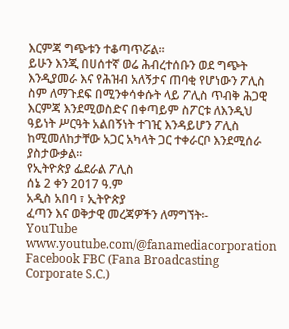እርምጃ ግጭቱን ተቆጣጥሯል፡፡
ይሁን እንጂ በሀሰተኛ ወሬ ሕብረተሰቡን ወደ ግጭት እንዲያመራ እና የሕዝብ አለኝታና ጠባቂ የሆነውን ፖሊስ ስም ለማጉደፍ በሚንቀሳቀሱት ላይ ፖሊስ ጥብቅ ሕጋዊ እርምጃ እንደሚወስድና በቀጣይም ስፖርቱ ለእንዲህ ዓይነት ሥርዓት አልበኝነት ተገዢ እንዳይሆን ፖሊስ ከሚመለከታቸው አጋር አካላት ጋር ተቀራርቦ እንደሚሰራ ያስታውቃል፡፡
የኢትዮጵያ ፌደራል ፖሊስ
ሰኔ 2 ቀን 2017 ዓ.ም
አዲስ አበባ ፣ ኢትዮጵያ
ፈጣን እና ወቅታዊ መረጃዎችን ለማግኘት፡-
YouTube www.youtube.com/@fanamediacorporation
Facebook FBC (Fana Broadcasting Corporate S.C.)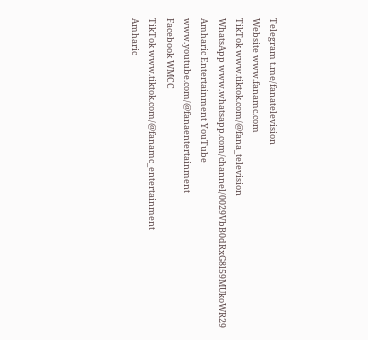Telegram t.me/fanatelevision
Website www.fanamc.com
TikTok www.tiktok.com/@fana_television
WhatsApp www.whatsapp.com/channel/0029VbB0dRxG8l59MUkoWR29
Amharic Entertainment YouTube www.youtube.com/@fanaentertainment
Facebook WMCC
TikTok www.tiktok.com/@fanamc_entertainment
Amharic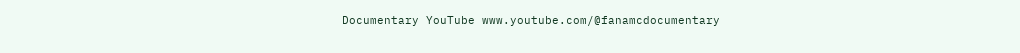Documentary YouTube www.youtube.com/@fanamcdocumentary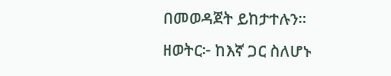በመወዳጀት ይከታተሉን፡፡
ዘወትር፦ ከእኛ ጋር ስለሆኑ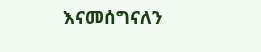እናመሰግናለን